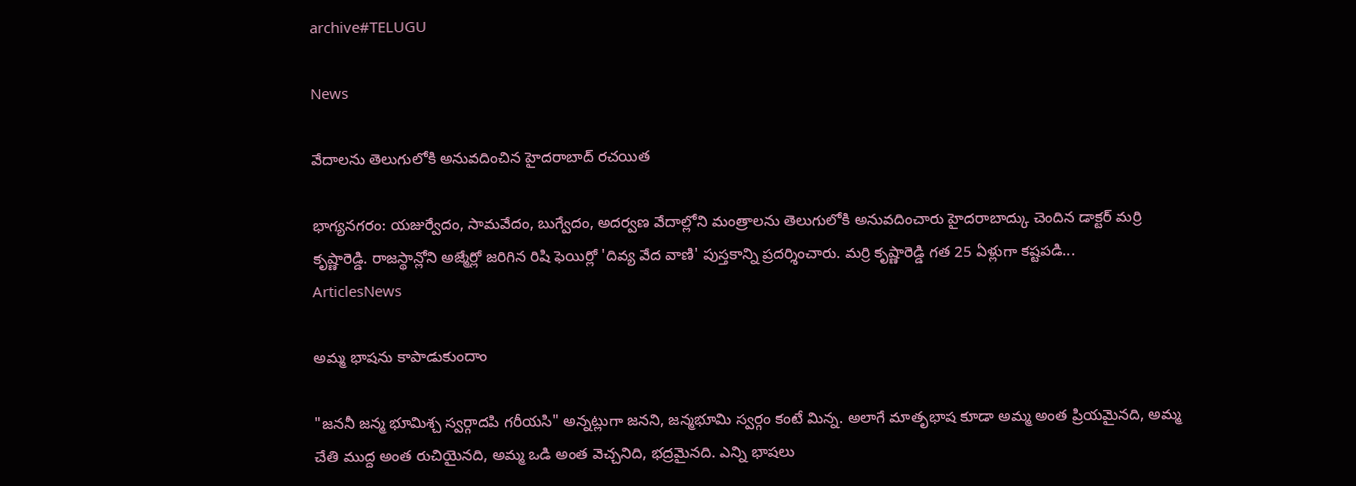archive#TELUGU

News

వేదాలను తెలుగులోకి అనువదించిన హైదరాబాద్ రచయిత

భాగ్యనగరం: యజుర్వేదం, సామవేదం, బుగ్వేదం, అదర్వణ వేదాల్లోని మంత్రాలను తెలుగులోకి అనువదించారు హైదరాబాద్కు చెందిన డాక్టర్ మర్రి కృష్ణారెడ్డి. రాజస్థాన్లోని అజ్మేర్లో జరిగిన రిషి ఫెయిర్లో 'దివ్య వేద వాణి' పుస్తకాన్ని ప్రదర్శించారు. మర్రి కృష్ణారెడ్డి గత 25 ఏళ్లుగా కష్టపడి...
ArticlesNews

అమ్మ భాషను కాపాడుకుందాం

"జననీ జన్మ భూమిశ్చ స్వర్గాదపి గరీయసి" అన్నట్లుగా జనని, జన్మభూమి స్వర్గం కంటే మిన్న. అలాగే మాతృభాష కూడా అమ్మ అంత ప్రియమైనది, అమ్మ చేతి ముద్ద అంత రుచియైనది, అమ్మ ఒడి అంత వెచ్చనిది, భద్రమైనది. ఎన్ని భాషలు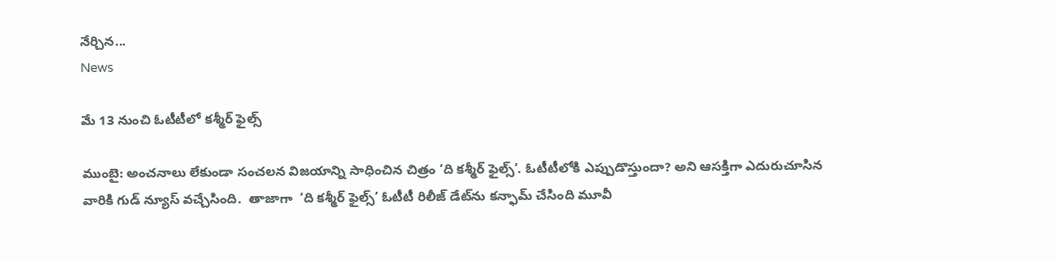నేర్చిన...
News

మే 13 నుంచి ఓటీటీలో కశ్మీర్ ఫైల్స్

ముంబై: అంచనాలు లేకుండా సంచలన విజయాన్ని సాధించిన చిత్రం ‘ది కశ్మీర్‌ ఫైల్స్‌’. ఓటీటీలోకి ఎప్పుడొస్తుందా? అని ఆసక్తిగా ఎదురుచూసిన వారికి గుడ్ న్యూస్ వచ్చేసింది.  తాజాగా  ‘ది కశ్మీర్‌ ఫైల్స్‌’ ఓటీటీ రిలీజ్ డేట్‌ను కన్ఫామ్ చేసింది మూవీ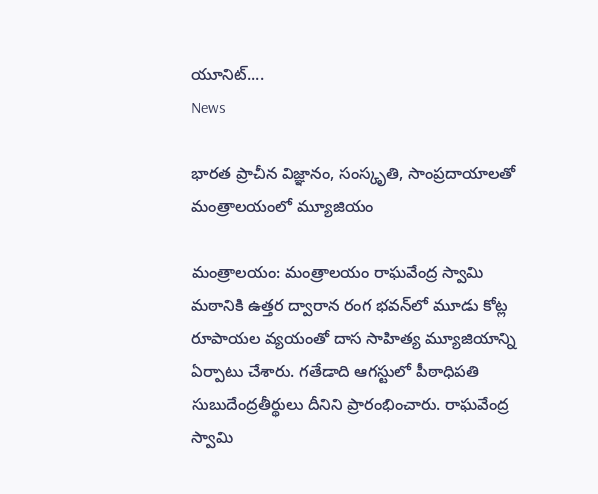యూనిట్....
News

భారత ప్రాచీన విజ్ఞానం, సంస్కృతి, సాంప్రదాయాలతో మంత్రాలయంలో మ్యూజియం

మంత్రాలయం: మంత్రాలయం రాఘవేంద్ర స్వామి మఠానికి ఉత్తర ద్వారాన రంగ భవన్‌లో మూడు కోట్ల రూపాయల వ్యయంతో దాస సాహిత్య మ్యూజియాన్ని ఏర్పాటు చేశారు. గతేడాది ఆగస్టులో పీఠాధిపతి సుబుదేంద్రతీర్థులు దీనిని ప్రారంభించారు. రాఘవేంద్ర స్వామి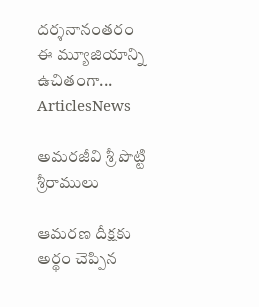దర్శనానంతరం ఈ మ్యూజియాన్ని ఉచితంగా...
ArticlesNews

అమరజీవి శ్రీ పొట్టి శ్రీరాములు

ఆమరణ దీక్షకు అర్థం చెప్పిన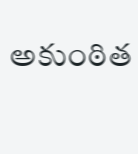అకుంఠిత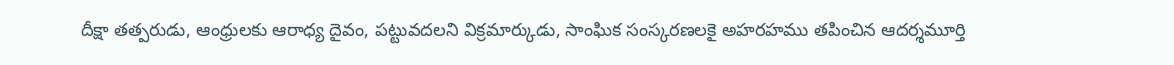దీక్షా తత్పరుడు, ఆంధ్రులకు ఆరాధ్య దైవం, పట్టువదలని విక్రమార్కుడు, సాంఘిక సంస్కరణలకై అహరహము తపించిన ఆదర్శమూర్తి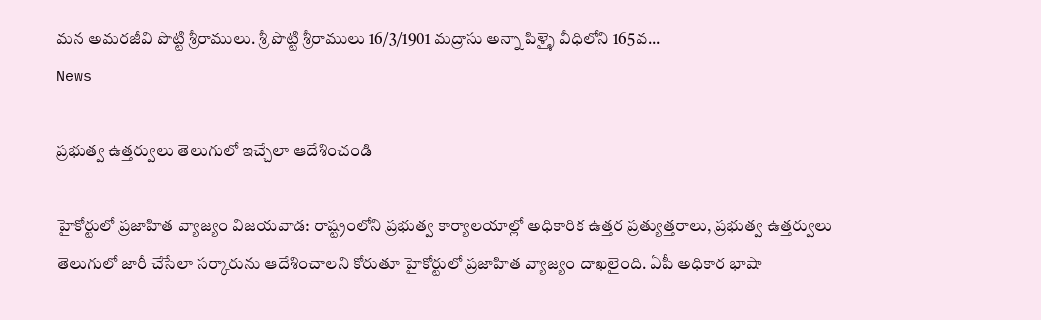మన అమరజీవి పొట్టి శ్రీరాములు. శ్రీ పొట్టి శ్రీరాములు 16/3/1901 మద్రాసు అన్నా పిళ్ళై వీధిలోని 165వ...
News

ప్ర‌భుత్వ ఉత్తర్వులు తెలుగులో ఇచ్చేలా ఆదేశించండి

హైకోర్టులో ప్రజాహిత వ్యాజ్యం విజ‌య‌వాడ‌: రాష్ట్రంలోని ప్రభుత్వ కార్యాలయాల్లో అధికారిక ఉత్తర ప్రత్యుత్తరాలు, ప్రభుత్వ ఉత్తర్వులు తెలుగులో జారీ చేసేలా సర్కారును ఆదేశించాలని కోరుతూ హైకోర్టులో ప్రజాహిత వ్యాజ్యం దాఖలైంది. ఏపీ అధికార భాషా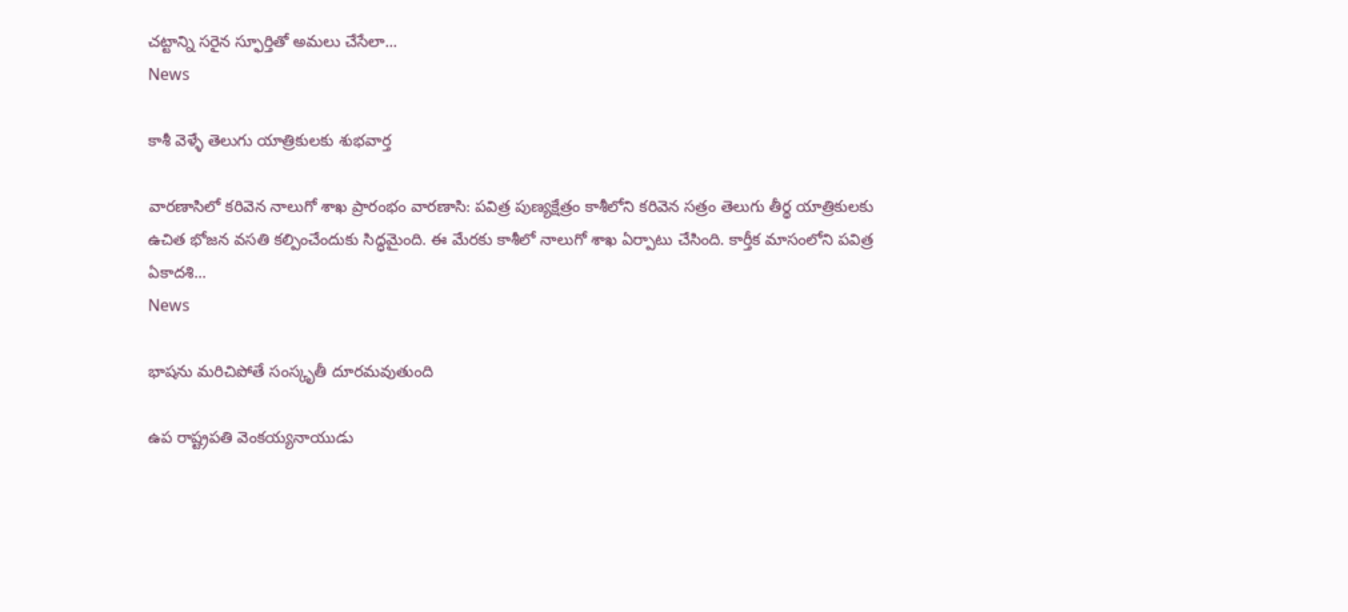చట్టాన్ని సరైన స్ఫూర్తితో అమలు చేసేలా...
News

కాశీ వెళ్ళే తెలుగు యాత్రికులకు శుభవార్త

వారణాసిలో క‌రివెన నాలుగో శాఖ ప్రారంభం వారణాసి: పవిత్ర పుణ్యక్షేత్రం కాశీలోని కరివెన సత్రం తెలుగు తీర్థ యాత్రికులకు ఉచిత భోజన వసతి కల్పించేందుకు సిద్ధమైంది. ఈ మేరకు కాశీలో నాలుగో శాఖ ఏర్పాటు చేసింది. కార్తీక మాసంలోని పవిత్ర ఏకాదశి...
News

భాషను మరిచిపోతే సంస్కృతీ దూరమవుతుంది

ఉప రాష్ట్రపతి వెంకయ్యనాయుడు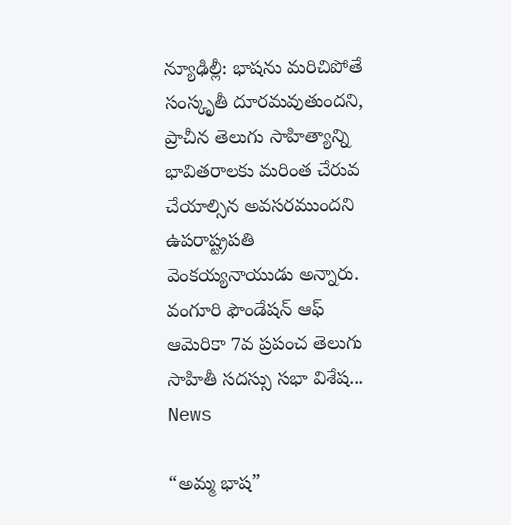న్యూఢిల్లీ: భాషను మరిచిపోతే సంస్కృతీ దూరమవుతుందని, ప్రాచీన తెలుగు సాహిత్యాన్ని భావితరాలకు మరింత చేరువ చేయాల్సిన అవసరముందని ఉపరాష్ట్రపతి వెంకయ్యనాయుడు అన్నారు. వంగూరి ఫౌండేషన్‌ ఆఫ్‌ ఆమెరికా 7వ ప్రపంచ తెలుగు సాహితీ సదస్సు సభా విశేష...
News

“అమ్మ భాష”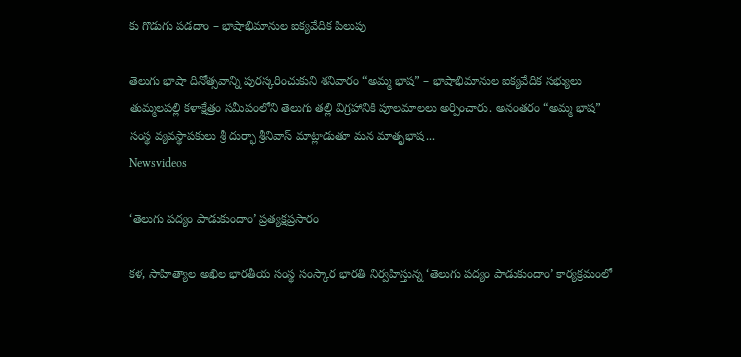కు గొడుగు పడదాం – భాషాభిమానుల ఐక్యవేదిక పిలుపు

తెలుగు భాషా దినోత్సవాన్ని పురస్కరించుకుని శనివారం “అమ్మ భాష” – భాషాభిమానుల ఐక్యవేదిక సభ్యులు తుమ్మలపల్లి కళాక్షేత్రం సమీపంలోని తెలుగు తల్లి విగ్రహానికి పూలమాలలు అర్పించారు. అనంతరం “అమ్మ భాష” సంస్థ వ్యవస్థాపకులు శ్రీ దుర్భా శ్రీనివాస్ మాట్లాడుతూ మన మాతృభాష...
Newsvideos

‘తెలుగు పద్యం పాడుకుందాం’ ప్రత్యక్షప్రసారం

కళ, సాహిత్యాల అఖిల భారతీయ సంస్థ సంస్కార భారతి నిర్వహిస్తున్న ‘తెలుగు పద్యం పాడుకుందాం’ కార్యక్రమంలో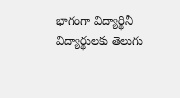భాగంగా విద్యార్థినీ విద్యార్థులకు తెలుగు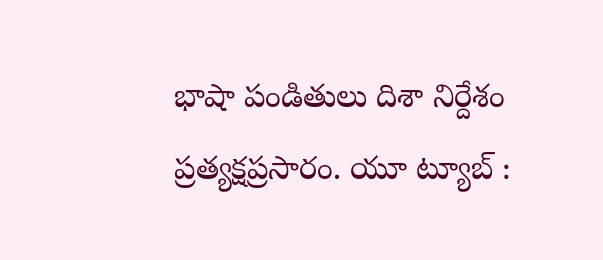భాషా పండితులు దిశా నిర్దేశం ప్రత్యక్షప్రసారం. యూ ట్యూబ్ :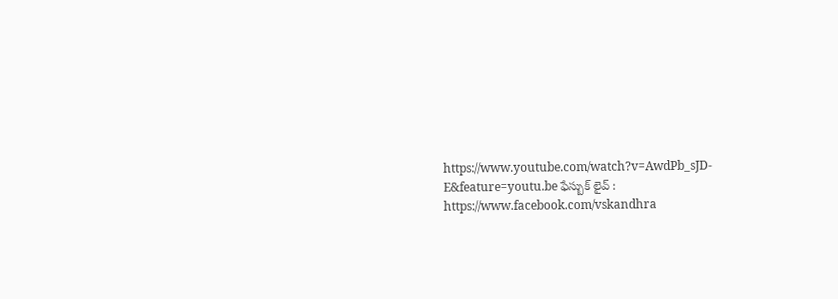https://www.youtube.com/watch?v=AwdPb_sJD-E&feature=youtu.be ఫేస్బుక్ లైవ్ : https://www.facebook.com/vskandhra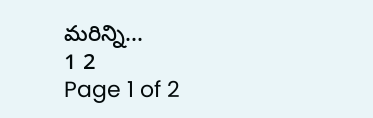మరిన్ని...
1 2
Page 1 of 2